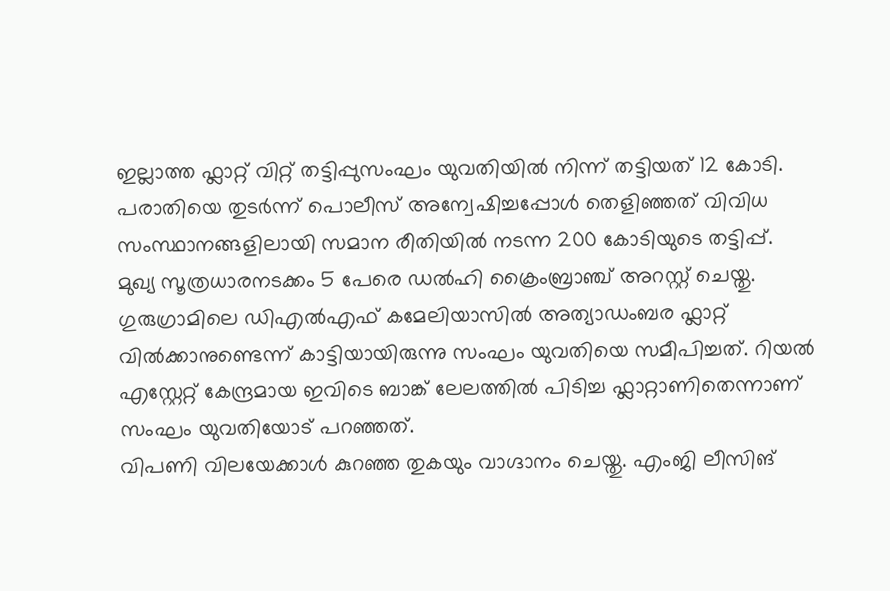ഇല്ലാത്ത ഫ്ലാറ്റ് വിറ്റ് തട്ടിപ്പുസംഘം യുവതിയിൽ നിന്ന് തട്ടിയത് 12 കോടി. പരാതിയെ തുടർന്ന് പൊലീസ് അന്വേഷിച്ചപ്പോൾ തെളിഞ്ഞത് വിവിധ സംസ്ഥാനങ്ങളിലായി സമാന രീതിയിൽ നടന്ന 200 കോടിയുടെ തട്ടിപ്പ്.
മുഖ്യ സൂത്രധാരനടക്കം 5 പേരെ ഡൽഹി ക്രൈംബ്രാഞ്ച് അറസ്റ്റ് ചെയ്തു.
ഗുരുഗ്രാമിലെ ഡിഎൽഎഫ് കമേലിയാസിൽ അത്യാഡംബര ഫ്ലാറ്റ് വിൽക്കാനുണ്ടെന്ന് കാട്ടിയായിരുന്നു സംഘം യുവതിയെ സമീപിച്ചത്. റിയൽ എസ്റ്റേറ്റ് കേന്ദ്രമായ ഇവിടെ ബാങ്ക് ലേലത്തിൽ പിടിച്ച ഫ്ലാറ്റാണിതെന്നാണ് സംഘം യുവതിയോട് പറഞ്ഞത്.
വിപണി വിലയേക്കാൾ കുറഞ്ഞ തുകയും വാഗ്ദാനം ചെയ്തു. എംജി ലീസിങ്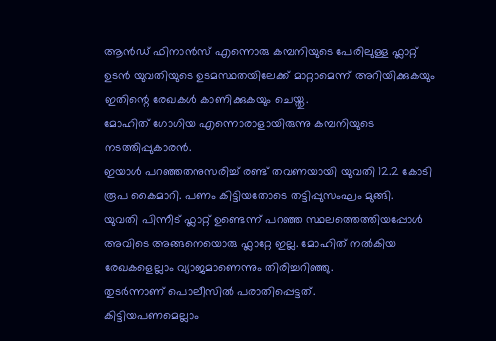ആൻഡ് ഫിനാൻസ് എന്നൊരു കമ്പനിയുടെ പേരിലുള്ള ഫ്ലാറ്റ് ഉടൻ യുവതിയുടെ ഉടമസ്ഥതയിലേക്ക് മാറ്റാമെന്ന് അറിയിക്കുകയും ഇതിന്റെ രേഖകൾ കാണിക്കുകയും ചെയ്തു.
മോഹിത് ഗോഗിയ എന്നൊരാളായിരുന്നു കമ്പനിയുടെ നടത്തിപ്പുകാരൻ.
ഇയാൾ പറഞ്ഞതനുസരിച്ച് രണ്ട് തവണയായി യുവതി 12.2 കോടി രൂപ കൈമാറി. പണം കിട്ടിയതോടെ തട്ടിപ്പുസംഘം മുങ്ങി.
യുവതി പിന്നീട് ഫ്ലാറ്റ് ഉണ്ടെന്ന് പറഞ്ഞ സ്ഥലത്തെത്തിയപ്പോൾ അവിടെ അങ്ങനെയൊരു ഫ്ലാറ്റേ ഇല്ല. മോഹിത് നൽകിയ രേഖകളെല്ലാം വ്യാജമാണെന്നും തിരിച്ചറിഞ്ഞു.
തുടർന്നാണ് പൊലീസിൽ പരാതിപ്പെട്ടത്.
കിട്ടിയപണമെല്ലാം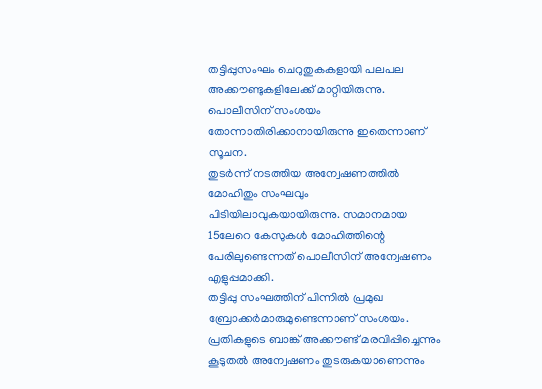തട്ടിപ്പുസംഘം ചെറുതുകകളായി പലപല അക്കൗണ്ടുകളിലേക്ക് മാറ്റിയിരുന്നു. പൊലീസിന് സംശയം തോന്നാതിരിക്കാനായിരുന്നു ഇതെന്നാണ് സൂചന.
തുടർന്ന് നടത്തിയ അന്വേഷണത്തിൽ മോഹിതും സംഘവും പിടിയിലാവുകയായിരുന്നു. സമാനമായ 15ലേറെ കേസുകൾ മോഹിത്തിന്റെ പേരിലുണ്ടെന്നത് പൊലീസിന് അന്വേഷണം എളുപ്പമാക്കി.
തട്ടിപ്പു സംഘത്തിന് പിന്നിൽ പ്രമുഖ ബ്രോക്കർമാരുമുണ്ടെന്നാണ് സംശയം. പ്രതികളുടെ ബാങ്ക് അക്കൗണ്ട് മരവിപ്പിച്ചെന്നും കൂടുതൽ അന്വേഷണം തുടരുകയാണെന്നും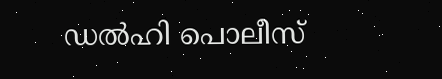ഡൽഹി പൊലീസ്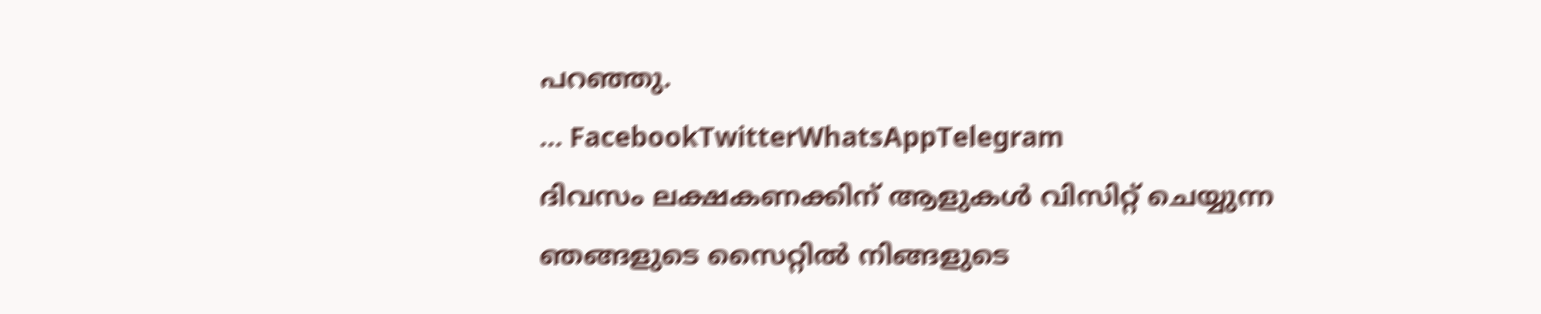പറഞ്ഞു.
… FacebookTwitterWhatsAppTelegram
ദിവസം ലക്ഷകണക്കിന് ആളുകൾ വിസിറ്റ് ചെയ്യുന്ന ഞങ്ങളുടെ സൈറ്റിൽ നിങ്ങളുടെ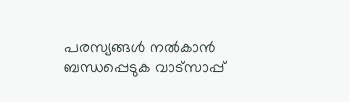പരസ്യങ്ങൾ നൽകാൻ ബന്ധപ്പെടുക വാട്സാപ്പ്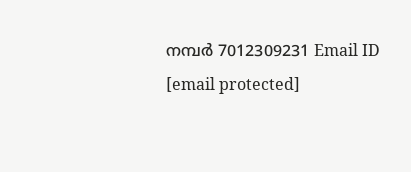നമ്പർ 7012309231 Email ID [email protected]